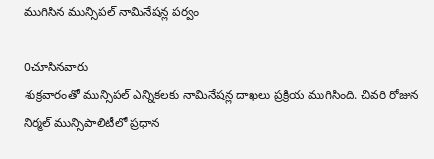ముగిసిన మున్సిపల్ నామినేషన్ల పర్వం

0చూసినవారు
శుక్రవారంతో మున్సిపల్ ఎన్నికలకు నామినేషన్ల దాఖలు ప్రక్రియ ముగిసింది. చివరి రోజున నిర్మల్ మున్సిపాలిటీలో ప్రధాన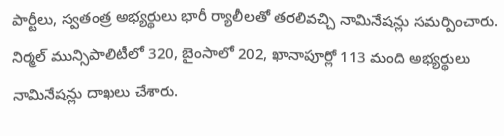పార్టీలు, స్వతంత్ర అభ్యర్థులు భారీ ర్యాలీలతో తరలివచ్చి నామినేషన్లు సమర్పించారు. నిర్మల్ మున్సిపాలిటీలో 320, బైంసాలో 202, ఖానాపూర్లో 113 మంది అభ్యర్థులు నామినేషన్లు దాఖలు చేశారు.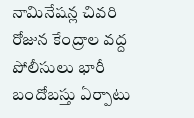నామినేషన్ల చివరి రోజున కేంద్రాల వద్ద పోలీసులు భారీ బందోబస్తు ఏర్పాటు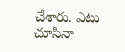చేశారు. ఎటు చూసినా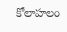కోలాహలం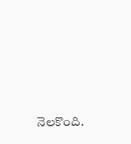నెలకొంది.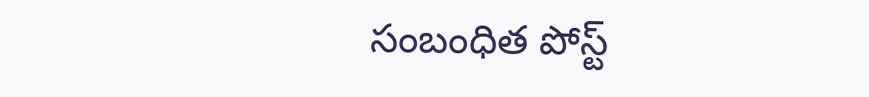సంబంధిత పోస్ట్